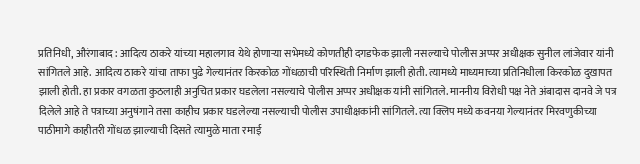प्रतिनिधी, औरंगाबाद : आदित्य ठाकरे यांच्या महालगाव येथे होणाऱ्या सभेमध्ये कोणतीही दगडफेक झाली नसल्याचे पोलीस अप्पर अधीक्षक सुनील लांजेवार यांनी सांगितले आहे. आदित्य ठाकरे यांचा ताफा पुढे गेल्यानंतर किरकोळ गोंधळाची परिस्थिती निर्माण झाली होती. त्यामध्ये माध्यमाच्या प्रतिनिधीला किरकोळ दुखापत झाली होती. हा प्रकार वगळता कुठलाही अनुचित प्रकार घडलेला नसल्याचे पोलीस अप्पर अधीक्षक यांनी सांगितले. माननीय विरोधी पक्ष नेते अंबादास दानवे जे पत्र दिलेले आहे ते पत्राच्या अनुषंगाने तसा काहीच प्रकार घडलेल्या नसल्याची पोलीस उपाधीक्षकांनी सांगितले. त्या क्लिप मध्ये कवनया गेल्यानंतर मिरवणुकीच्या पाठीमागे काहीतरी गोंधळ झाल्याची दिसते त्यामुळे माता रमाई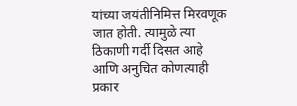यांच्या जयंतीनिमित्त मिरवणूक जात होती. त्यामुळे त्या ठिकाणी गर्दी दिसत आहे आणि अनुचित कोणत्याही प्रकार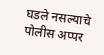घडले नसल्याचे पोलीस अप्पर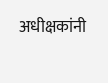अधीक्षकांनी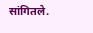सांगितले.